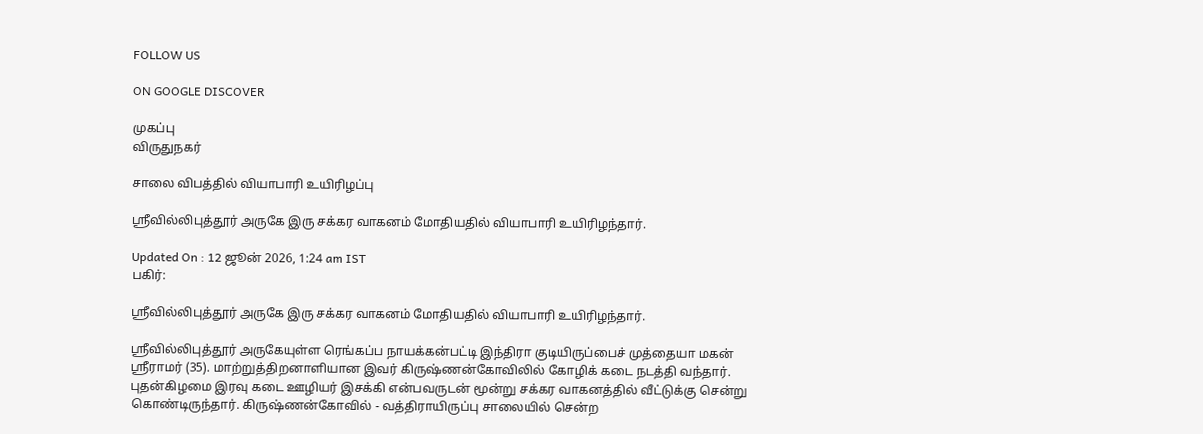FOLLOW US

ON GOOGLE DISCOVER

முகப்பு
விருதுநகர்

சாலை விபத்தில் வியாபாரி உயிரிழப்பு

ஸ்ரீவில்லிபுத்தூர் அருகே இரு சக்கர வாகனம் மோதியதில் வியாபாரி உயிரிழந்தார்.

Updated On : 12 ஜூன் 2026, 1:24 am IST
பகிர்:

ஸ்ரீவில்லிபுத்தூர் அருகே இரு சக்கர வாகனம் மோதியதில் வியாபாரி உயிரிழந்தார்.

ஸ்ரீவில்லிபுத்தூர் அருகேயுள்ள ரெங்கப்ப நாயக்கன்பட்டி இந்திரா குடியிருப்பைச் முத்தையா மகன் ஸ்ரீராமர் (35). மாற்றுத்திறனாளியான இவர் கிருஷ்ணன்கோவிலில் கோழிக் கடை நடத்தி வந்தார். புதன்கிழமை இரவு கடை ஊழியர் இசக்கி என்பவருடன் மூன்று சக்கர வாகனத்தில் வீட்டுக்கு சென்று கொண்டிருந்தார். கிருஷ்ணன்கோவில் - வத்திராயிருப்பு சாலையில் சென்ற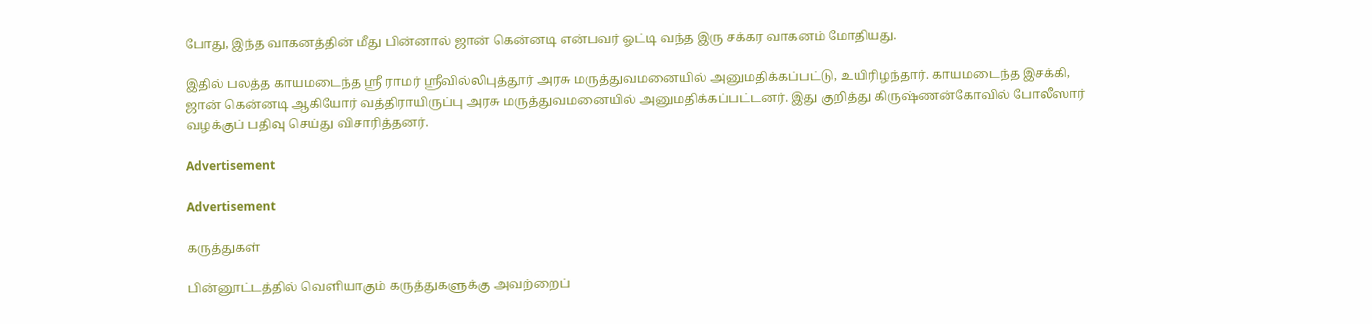போது, இந்த வாகனத்தின் மீது பின்னால் ஜான் கென்னடி என்பவர் ஓட்டி வந்த இரு சக்கர வாகனம் மோதியது.

இதில் பலத்த காயமடைந்த ஸ்ரீ ராமர் ஸ்ரீவில்லிபுத்தூர் அரசு மருத்துவமனையில் அனுமதிக்கப்பட்டு, உயிரிழந்தார். காயமடைந்த இசக்கி, ஜான் கென்னடி ஆகியோர் வத்திராயிருப்பு அரசு மருத்துவமனையில் அனுமதிக்கப்பட்டனர். இது குறித்து கிருஷ்ணன்கோவில் போலீஸார் வழக்குப் பதிவு செய்து விசாரித்தனர்.

Advertisement

Advertisement

கருத்துகள்

பின்னூட்டத்தில் வெளியாகும் கருத்துகளுக்கு அவற்றைப்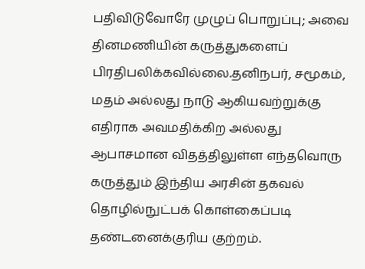பதிவிடுவோரே முழுப் பொறுப்பு; அவை தினமணியின் கருத்துகளைப் பிரதிபலிக்கவில்லை.தனிநபர், சமூகம், மதம் அல்லது நாடு ஆகியவற்றுக்கு எதிராக அவமதிக்கிற அல்லது ஆபாசமான விதத்திலுள்ள எந்தவொரு கருத்தும் இந்திய அரசின் தகவல் தொழில்நுட்பக் கொள்கைப்படி தண்டனைக்குரிய குற்றம்.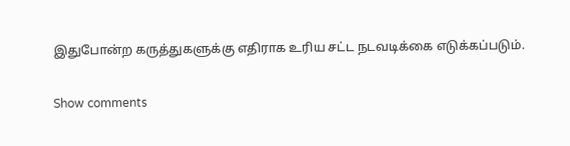இதுபோன்ற கருத்துகளுக்கு எதிராக உரிய சட்ட நடவடிக்கை எடுக்கப்படும்.

Show comments